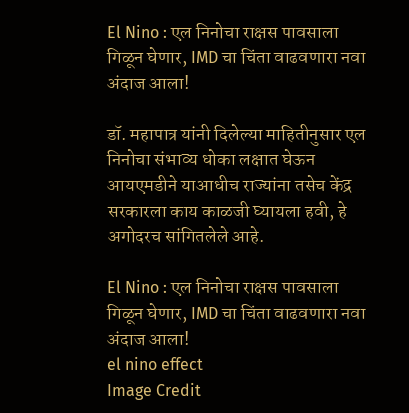El Nino : एल निनोचा राक्षस पावसाला गिळून घेणार, IMD चा चिंता वाढवणारा नवा अंदाज आला!

डॉ. महापात्र यांनी दिलेल्या माहितीनुसार एल निनोचा संभाव्य धोका लक्षात घेऊन आयएमडीने याआधीच राज्यांना तसेच केंद्र सरकारला काय काळजी घ्यायला हवी, हे अगोदरच सांगितलेले आहे.

El Nino : एल निनोचा राक्षस पावसाला गिळून घेणार, IMD चा चिंता वाढवणारा नवा अंदाज आला!
el nino effect
Image Credit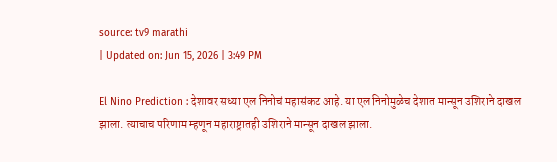source: tv9 marathi
| Updated on: Jun 15, 2026 | 3:49 PM

El Nino Prediction : देशावर सध्या एल निनोचं महासंकट आहे. या एल निनोमुळेच देशात मान्सून उशिराने दाखल झाला. त्याचाच परिणाम म्हणून महाराष्ट्रातही उशिराने मान्सून दाखल झाला.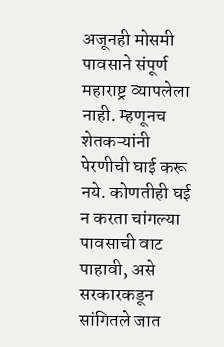अजूनही मोसमी पावसाने संपूर्ण महाराष्ट्र व्यापलेला नाही. म्हणूनच शेतकऱ्यांनी पेरणीची घाई करू नये. कोणतीही घई न करता चांगल्या पावसाची वाट पाहावी, असे सरकारकडून सांगितले जात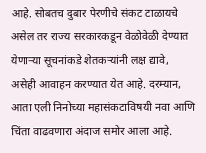आहे. सोबतच दुबार पेरणीचे संकट टाळायचे असेल तर राज्य सरकारकडून वेळोवेळी देण्यात येणाऱ्या सूचनांकडे शेतकऱ्यांनी लक्ष द्यावे, असेही आवाहन करण्यात येत आहे. दरम्यान, आता एली निनोच्या महासंकटाविषयी नवा आणि चिंता वाढवणारा अंदाज समोर आला आहे.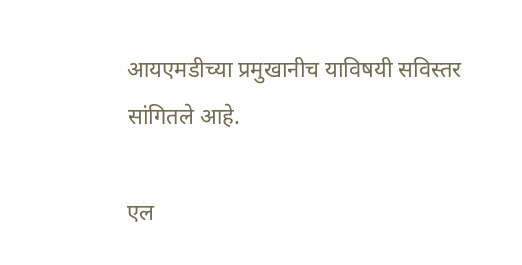आयएमडीच्या प्रमुखानीच याविषयी सविस्तर सांगितले आहे.

एल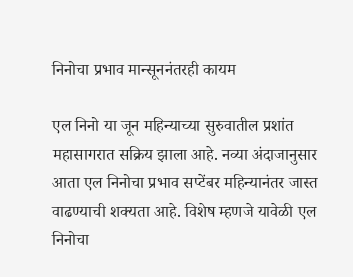निनोचा प्रभाव मान्सूननंतरही कायम

एल निनो या जून महिन्याच्या सुरुवातील प्रशांत महासागरात सक्रिय झाला आहे. नव्या अंदाजानुसार आता एल निनोचा प्रभाव सप्टेंबर महिन्यानंतर जास्त वाढण्याची शक्यता आहे. विशेष म्हणजे यावेळी एल निनोचा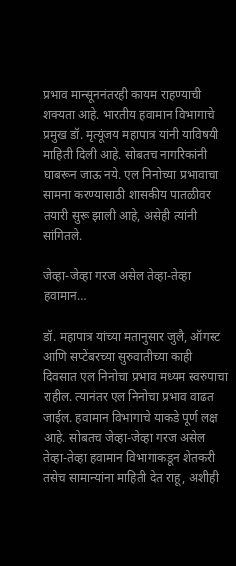प्रभाव मान्सूननंतरही कायम राहण्याची शक्यता आहे. भारतीय हवामान विभागाचे प्रमुख डॉ. मृत्यूंजय महापात्र यांनी याविषयी माहिती दिली आहे. सोबतच नागरिकांनी घाबरून जाऊ नये. एल निनोच्या प्रभावाचा सामना करण्यासाठी शासकीय पातळीवर तयारी सुरू झाली आहे, असेही त्यांनी सांगितले.

जेव्हा-जेव्हा गरज असेल तेव्हा-तेव्हा हवामान…

डॉ. महापात्र यांच्या मतानुसार जुलै, ऑगस्ट आणि सप्टेंबरच्या सुरुवातीच्या काही दिवसात एल निनोचा प्रभाव मध्यम स्वरुपाचा राहील. त्यानंतर एल निनोचा प्रभाव वाढत जाईल. हवामान विभागाचे याकडे पूर्ण लक्ष आहे. सोबतच जेव्हा-जेव्हा गरज असेल तेव्हा-तेव्हा हवामान विभागाकडून शेतकरी तसेच सामान्यांना माहिती देत राहू, अशीही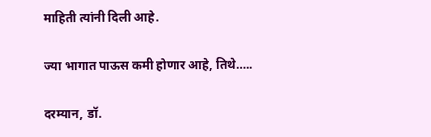माहिती त्यांनी दिली आहे.

ज्या भागात पाऊस कमी होणार आहे, तिथे…..

दरम्यान, डॉ.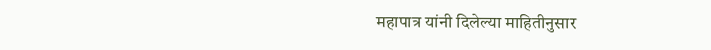महापात्र यांनी दिलेल्या माहितीनुसार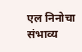एल निनोचा संभाव्य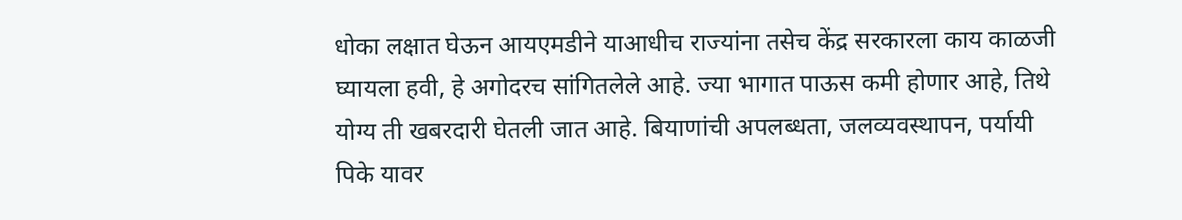धोका लक्षात घेऊन आयएमडीने याआधीच राज्यांना तसेच केंद्र सरकारला काय काळजी घ्यायला हवी, हे अगोदरच सांगितलेले आहे. ज्या भागात पाऊस कमी होणार आहे, तिथे योग्य ती खबरदारी घेतली जात आहे. बियाणांची अपलब्धता, जलव्यवस्थापन, पर्यायी पिके यावर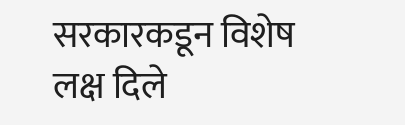सरकारकडून विशेष लक्ष दिले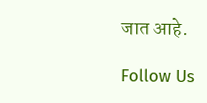जात आहे.

Follow Us